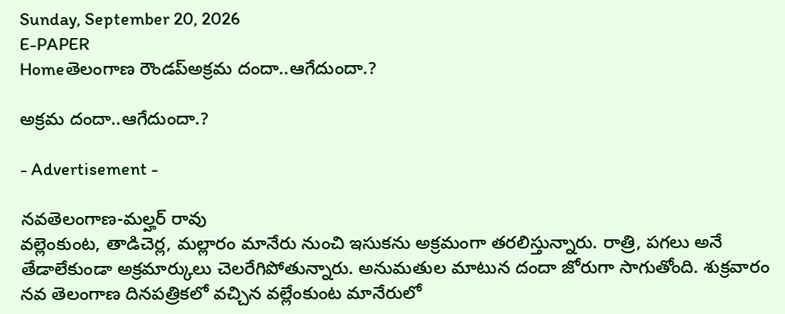Sunday, September 20, 2026
E-PAPER
Homeతెలంగాణ రౌండప్అక్రమ దందా..ఆగేదుందా.?

అక్రమ దందా..ఆగేదుందా.?

- Advertisement -

నవతెలంగాణ-మల్హర్ రావు
వల్లెంకుంట, తాడిచెర్ల, మల్లారం మానేరు నుంచి ఇసుకను అక్రమంగా తరలిస్తున్నారు. రాత్రి, పగలు అనే తేడాలేకుండా అక్రమార్కులు చెలరేగిపోతున్నారు. అనుమతుల మాటున దందా జోరుగా సాగుతోంది. శుక్రవారం నవ తెలంగాణ దినపత్రికలో వచ్చిన వల్లేంకుంట మానేరులో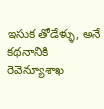ఇసుక తోడేళ్ళు, అనే కథనానికి రెవెన్యూశాఖ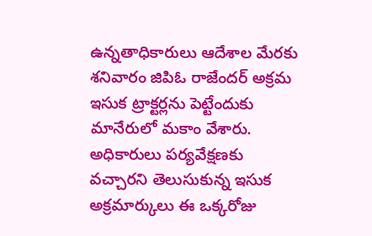ఉన్నతాధికారులు ఆదేశాల మేరకు శనివారం జిపిఓ రాజేందర్ అక్రమ ఇసుక ట్రాక్టర్లను పెట్టేందుకు మానేరులో మకాం వేశారు. అధికారులు పర్యవేక్షణకు వచ్చారని తెలుసుకున్న ఇసుక అక్రమార్కులు ఈ ఒక్కరోజు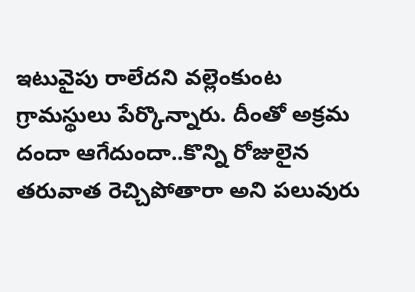ఇటువైపు రాలేదని వల్లెంకుంట గ్రామస్థులు పేర్కొన్నారు. దీంతో అక్రమ దందా ఆగేదుందా..కొన్ని రోజులైన తరువాత రెచ్చిపోతారా అని పలువురు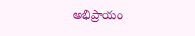అభిప్రాయం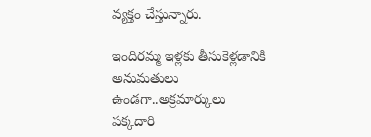వ్యక్తం చేస్తున్నారు.

ఇందిరమ్మ ఇళ్లకు తీసుకెళ్లడానికి అనుమతులు ఉండగా..అక్రమార్కులు పక్కదారి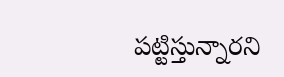పట్టిస్తున్నారని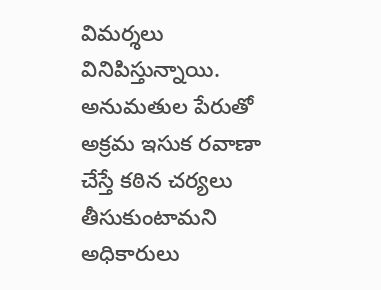విమర్శలు వినిపిస్తున్నాయి. అనుమతుల పేరుతో అక్రమ ఇసుక రవాణా చేస్తే కఠిన చర్యలు తీసుకుంటామని అధికారులు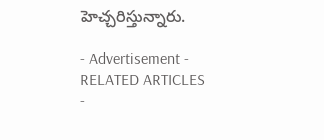హెచ్చరిస్తున్నారు.

- Advertisement -
RELATED ARTICLES
-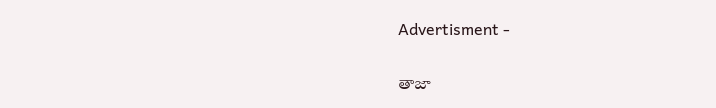Advertisment -

తాజా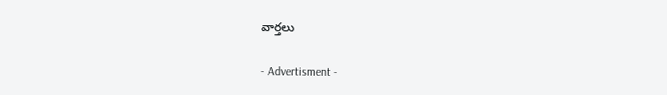వార్తలు

- Advertisment -